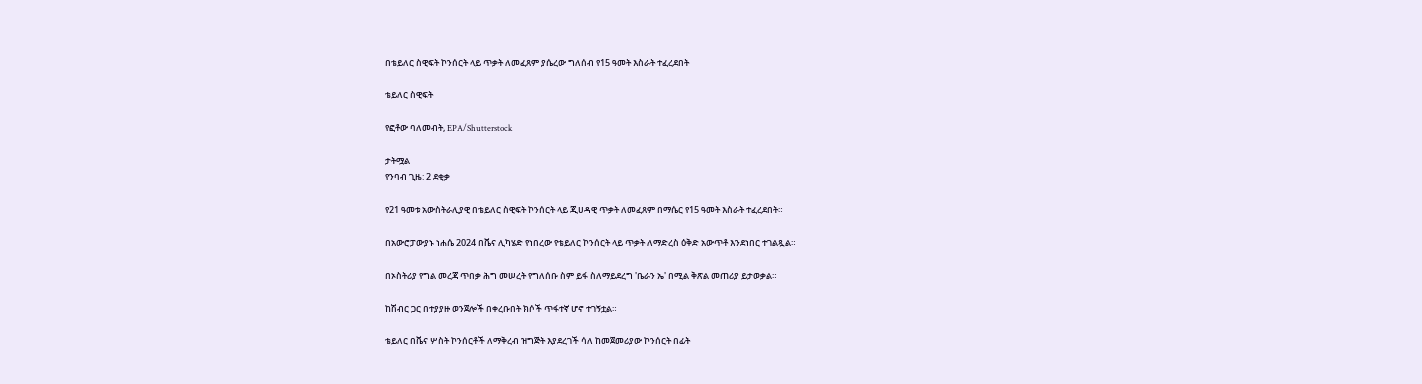በቴይለር ስዊፍት ኮንሰርት ላይ ጥቃት ለመፈጸም ያሴረው ግለሰብ የ15 ዓመት እስራት ተፈረደበት

ቴይለር ስዊፍት

የፎቶው ባለመብት, EPA/Shutterstock

ታትሟል
የንባብ ጊዜ: 2 ደቂቃ

የ21 ዓመቱ አውስትራሊያዊ በቴይለር ስዊፍት ኮንሰርት ላይ ጂሀዳዊ ጥቃት ለመፈጸም በማሴር የ15 ዓመት እስራት ተፈረደበት።

በአውሮፓውያኑ ነሐሴ 2024 በቬና ሊካሄድ የነበረው የቴይለር ኮንሰርት ላይ ጥቃት ለማድረስ ዕቅድ አውጥቶ እንደነበር ተገልጿል።

በኦስትሪያ የግል መረጃ ጥበቃ ሕግ መሠረት የግለሰቡ ስም ይፋ ስለማይደረግ 'ቤራን ኤ' በሚል ቅጽል መጠሪያ ይታወቃል።

ከሽብር ጋር በተያያዙ ወንጀሎች በቀረቡበት ክሶች ጥፋተኛ ሆኖ ተገኝቷል።

ቴይለር በቬና ሦስት ኮንሰርቶች ለማቅረብ ዝግጅት እያደረገች ሳለ ከመጀመሪያው ኮንሰርት በፊት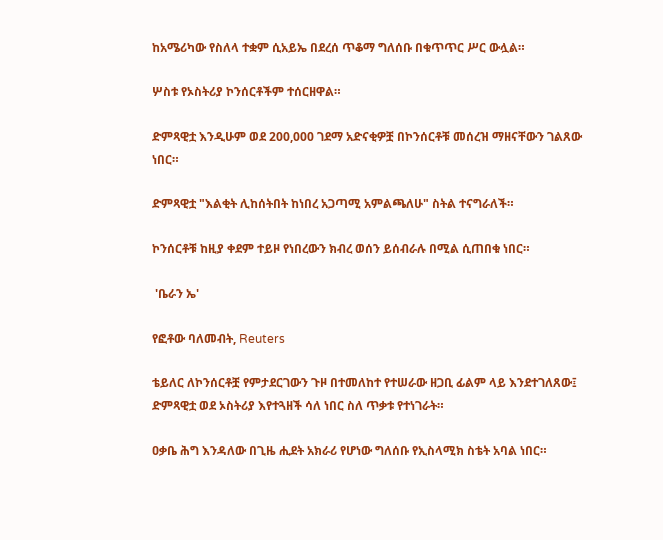ከአሜሪካው የስለላ ተቋም ሲአይኤ በደረሰ ጥቆማ ግለሰቡ በቁጥጥር ሥር ውሏል።

ሦስቱ የኦስትሪያ ኮንሰርቶችም ተሰርዘዋል።

ድምጻዊቷ እንዲሁም ወደ 200,000 ገደማ አድናቂዎቿ በኮንሰርቶቹ መሰረዝ ማዘናቸውን ገልጸው ነበር።

ድምጻዊቷ "እልቂት ሊከሰትበት ከነበረ አጋጣሚ አምልጫለሁ" ስትል ተናግራለች።

ኮንሰርቶቹ ከዚያ ቀደም ተይዞ የነበረውን ክብረ ወሰን ይሰብራሉ በሚል ሲጠበቁ ነበር።

 'ቤራን ኤ'

የፎቶው ባለመብት, Reuters

ቴይለር ለኮንሰርቶቿ የምታደርገውን ጉዞ በተመለከተ የተሠራው ዘጋቢ ፊልም ላይ እንደተገለጸው፤ ድምጻዊቷ ወደ ኦስትሪያ እየተጓዘች ሳለ ነበር ስለ ጥቃቱ የተነገራት።

ዐቃቤ ሕግ እንዳለው በጊዜ ሒደት አክራሪ የሆነው ግለሰቡ የኢስላሚክ ስቴት አባል ነበር።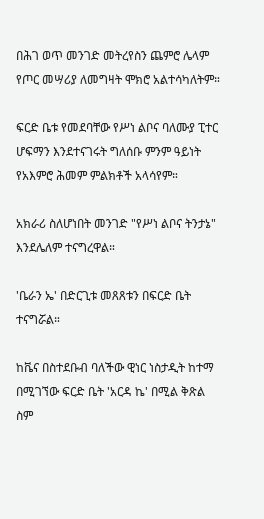በሕገ ወጥ መንገድ መትረየስን ጨምሮ ሌላም የጦር መሣሪያ ለመግዛት ሞክሮ አልተሳካለትም።

ፍርድ ቤቱ የመደባቸው የሥነ ልቦና ባለሙያ ፒተር ሆፍማን እንደተናገሩት ግለሰቡ ምንም ዓይነት የአእምሮ ሕመም ምልክቶች አላሳየም።

አክራሪ ስለሆነበት መንገድ "የሥነ ልቦና ትንታኔ" እንደሌለም ተናግረዋል።

'ቤራን ኤ' በድርጊቱ መጸጸቱን በፍርድ ቤት ተናግሯል።

ከቬና በስተደቡብ ባለችው ዊነር ነስታዲት ከተማ በሚገኘው ፍርድ ቤት 'አርዳ ኬ' በሚል ቅጽል ስም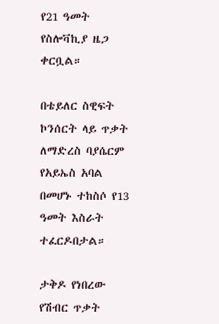የ21 ዓመት የስሎቫኪያ ዜጋ ቀርቧል።

በቴይለር ስዊፍት ኮንሰርት ላይ ጥቃት ለማድረስ ባያሴርም የአይኤስ አባል በመሆኑ ተከስሶ የ13 ዓመት እስራት ተፈርዶበታል።

ታቅዶ የነበረው የሽብር ጥቃት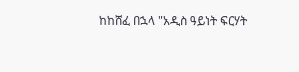ከከሸፈ በኋላ "አዲስ ዓይነት ፍርሃት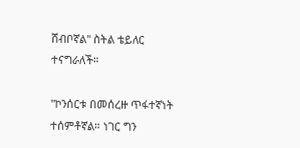ሸብቦኛል" ስትል ቴይለር ተናግራለች።

"ኮንሰርቱ በመሰረዙ ጥፋተኛነት ተሰምቶኛል። ነገር ግን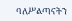ባለሥልጣናትን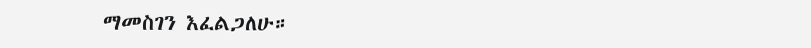ማመስገን እፈልጋለሁ።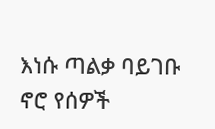እነሱ ጣልቃ ባይገቡ ኖሮ የሰዎች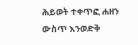ሕይወት ተቀጥፎ ሐዘን ውስጥ እንወድቅ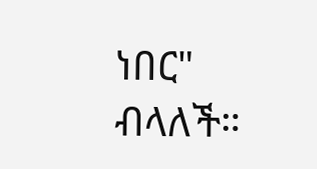ነበር" ብላለች።